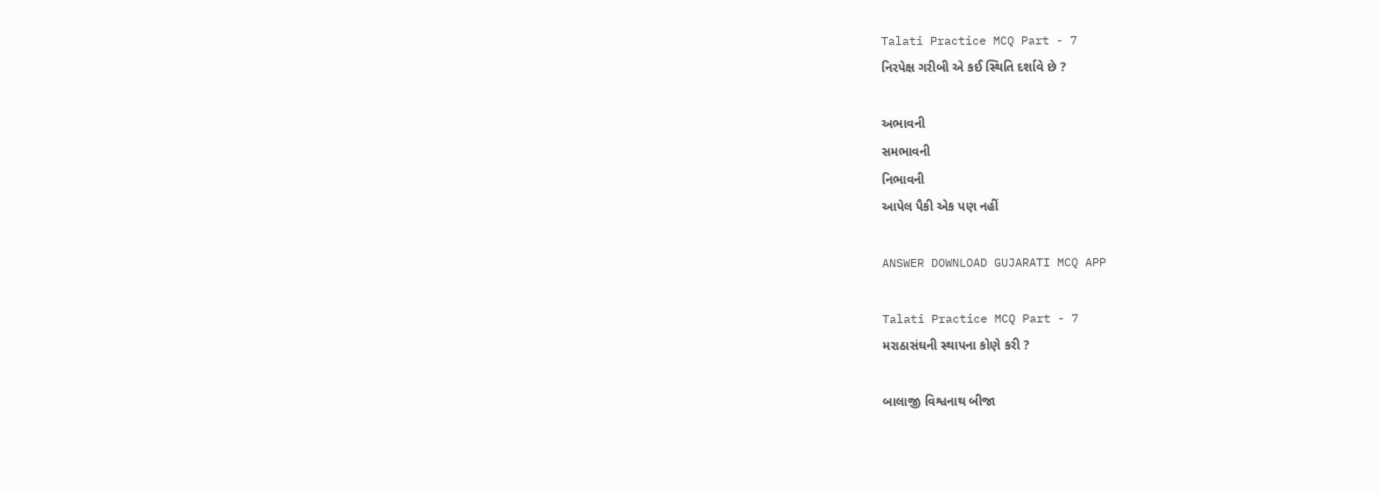Talati Practice MCQ Part - 7
નિરપેક્ષ ગરીબી એ કઈ સ્થિતિ દર્શાવે છે ?

અભાવની
સમભાવની
નિભાવની
આપેલ પૈકી એક પણ નહીં

ANSWER DOWNLOAD GUJARATI MCQ APP

Talati Practice MCQ Part - 7
મરાઠાસંઘની સ્થાપના કોણે કરી ?

બાલાજી વિશ્વનાથ બીજા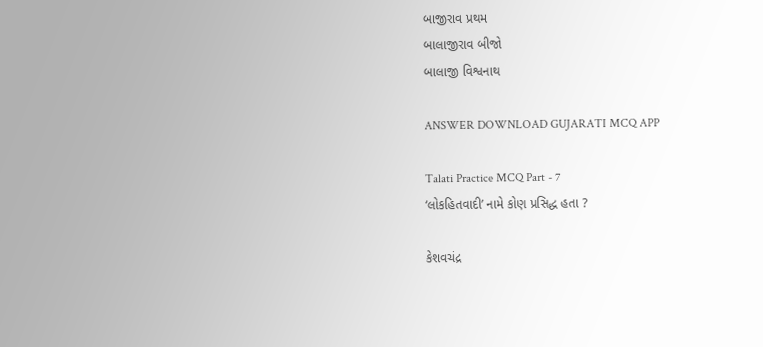બાજીરાવ પ્રથમ
બાલાજીરાવ બીજો
બાલાજી વિશ્વનાથ

ANSWER DOWNLOAD GUJARATI MCQ APP

Talati Practice MCQ Part - 7
‘લોકહિતવાદી’ નામે કોણ પ્રસિદ્ધ હતા ?

કેશવચંદ્ર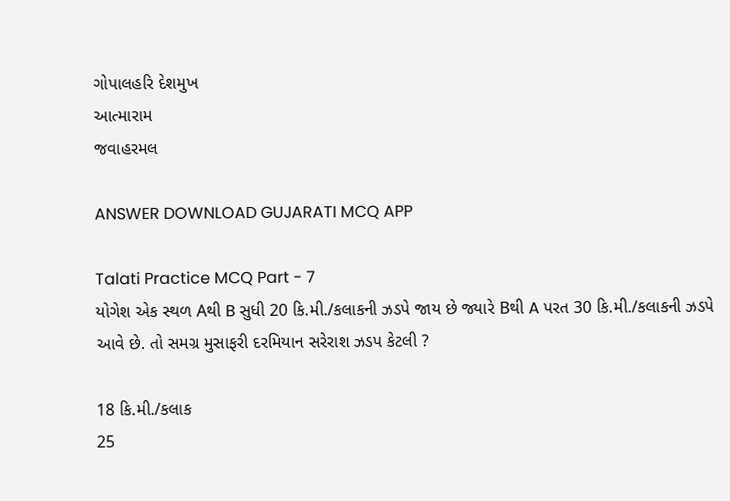ગોપાલહરિ દેશમુખ
આત્મારામ
જવાહરમલ

ANSWER DOWNLOAD GUJARATI MCQ APP

Talati Practice MCQ Part - 7
યોગેશ એક સ્થળ Aથી B સુધી 20 કિ.મી./કલાકની ઝડપે જાય છે જ્યારે Bથી A પરત 30 કિ.મી./કલાકની ઝડપે આવે છે. તો સમગ્ર મુસાફરી દરમિયાન સરેરાશ ઝડપ કેટલી ?

18 કિ.મી./કલાક
25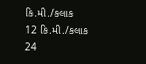કિ.મી./કલાક
12 કિ.મી./કલાક
24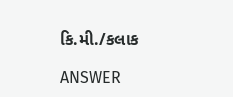કિ.મી./કલાક

ANSWER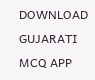DOWNLOAD GUJARATI MCQ APP